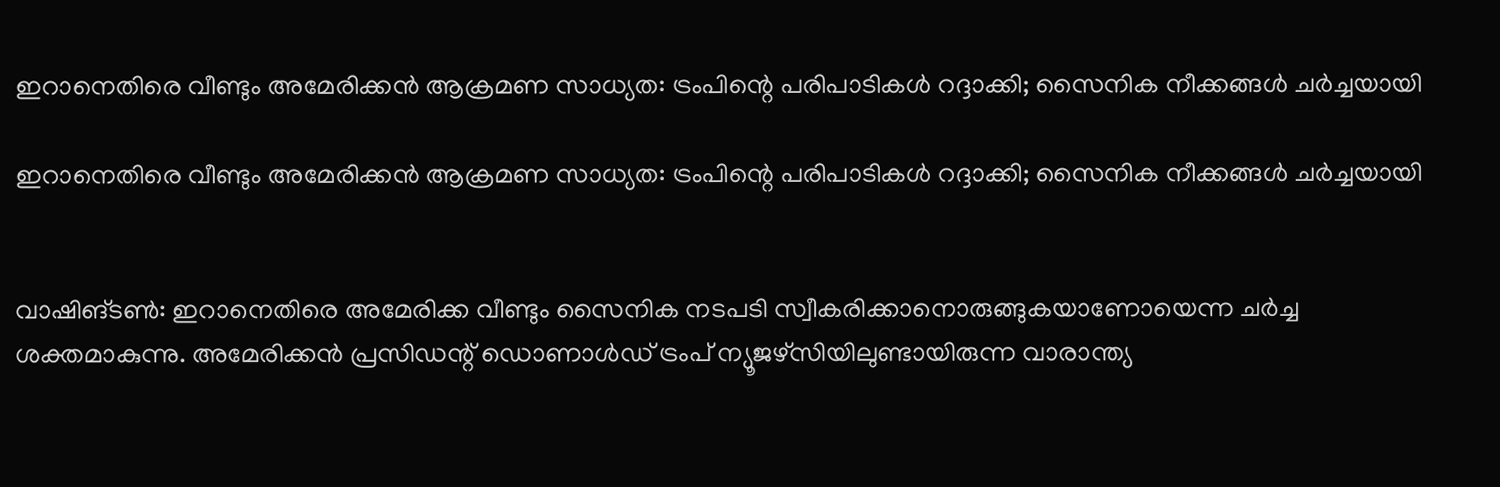ഇറാനെതിരെ വീണ്ടും അമേരിക്കൻ ആക്രമണ സാധ്യത: ട്രംപിന്റെ പരിപാടികൾ റദ്ദാക്കി; സൈനിക നീക്കങ്ങൾ ചർച്ചയായി

ഇറാനെതിരെ വീണ്ടും അമേരിക്കൻ ആക്രമണ സാധ്യത: ട്രംപിന്റെ പരിപാടികൾ റദ്ദാക്കി; സൈനിക നീക്കങ്ങൾ ചർച്ചയായി


വാഷിങ്ടൺ: ഇറാനെതിരെ അമേരിക്ക വീണ്ടും സൈനിക നടപടി സ്വീകരിക്കാനൊരുങ്ങുകയാണോയെന്ന ചർച്ച ശക്തമാകുന്നു. അമേരിക്കൻ പ്രസിഡന്റ് ഡൊണാൾഡ് ട്രംപ് ന്യൂജഴ്‌സിയിലുണ്ടായിരുന്ന വാരാന്ത്യ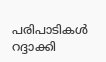പരിപാടികൾ റദ്ദാക്കി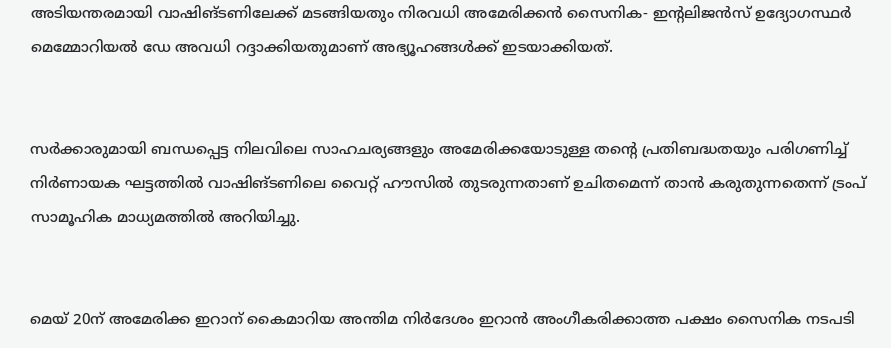അടിയന്തരമായി വാഷിങ്ടണിലേക്ക് മടങ്ങിയതും നിരവധി അമേരിക്കൻ സൈനിക- ഇന്റലിജൻസ് ഉദ്യോഗസ്ഥർ മെമ്മോറിയൽ ഡേ അവധി റദ്ദാക്കിയതുമാണ് അഭ്യൂഹങ്ങൾക്ക് ഇടയാക്കിയത്.


സർക്കാരുമായി ബന്ധപ്പെട്ട നിലവിലെ സാഹചര്യങ്ങളും അമേരിക്കയോടുള്ള തന്റെ പ്രതിബദ്ധതയും പരിഗണിച്ച് നിർണായക ഘട്ടത്തിൽ വാഷിങ്ടണിലെ വൈറ്റ് ഹൗസിൽ തുടരുന്നതാണ് ഉചിതമെന്ന് താൻ കരുതുന്നതെന്ന് ട്രംപ് സാമൂഹിക മാധ്യമത്തിൽ അറിയിച്ചു.


മെയ് 20ന് അമേരിക്ക ഇറാന് കൈമാറിയ അന്തിമ നിർദേശം ഇറാൻ അംഗീകരിക്കാത്ത പക്ഷം സൈനിക നടപടി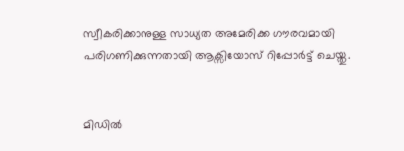സ്വീകരിക്കാനുള്ള സാധ്യത അമേരിക്ക ഗൗരവമായി പരിഗണിക്കുന്നതായി ആക്സിയോസ് റിപ്പോർട്ട് ചെയ്തു.


മിഡിൽ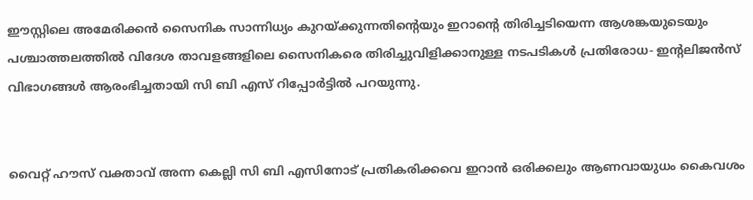ഈസ്റ്റിലെ അമേരിക്കൻ സൈനിക സാന്നിധ്യം കുറയ്ക്കുന്നതിന്റെയും ഇറാന്റെ തിരിച്ചടിയെന്ന ആശങ്കയുടെയും പശ്ചാത്തലത്തിൽ വിദേശ താവളങ്ങളിലെ സൈനികരെ തിരിച്ചുവിളിക്കാനുള്ള നടപടികൾ പ്രതിരോധ- ഇന്റലിജൻസ് വിഭാഗങ്ങൾ ആരംഭിച്ചതായി സി ബി എസ് റിപ്പോർട്ടിൽ പറയുന്നു.


വൈറ്റ് ഹൗസ് വക്താവ് അന്ന കെല്ലി സി ബി എസിനോട് പ്രതികരിക്കവെ ഇറാൻ ഒരിക്കലും ആണവായുധം കൈവശം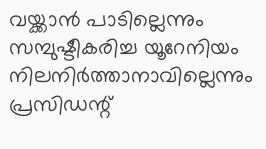വയ്ക്കാൻ പാടില്ലെന്നും സമ്പുഷ്ടീകരിച്ച യൂറേനിയം നിലനിർത്താനാവില്ലെന്നും പ്രസിഡന്റ്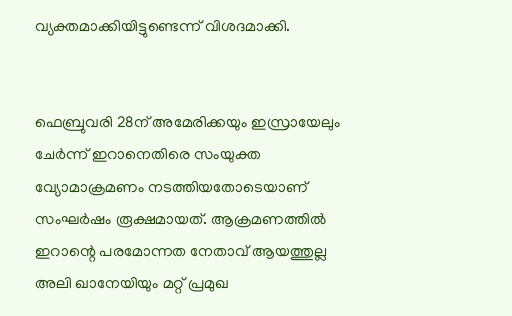വ്യക്തമാക്കിയിട്ടുണ്ടെന്ന് വിശദമാക്കി.


ഫെബ്രുവരി 28ന് അമേരിക്കയും ഇസ്രായേലും ചേർന്ന് ഇറാനെതിരെ സംയുക്ത വ്യോമാക്രമണം നടത്തിയതോടെയാണ് സംഘർഷം രൂക്ഷമായത്. ആക്രമണത്തിൽ ഇറാന്റെ പരമോന്നത നേതാവ് ആയത്തുല്ല അലി ഖാനേയിയും മറ്റ് പ്രമുഖ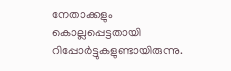നേതാക്കളും കൊല്ലപ്പെട്ടതായി റിപ്പോർട്ടുകളുണ്ടായിരുന്നു.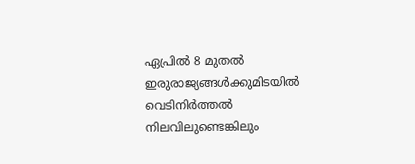ഏപ്രിൽ 8 മുതൽ ഇരുരാജ്യങ്ങൾക്കുമിടയിൽ വെടിനിർത്തൽ നിലവിലുണ്ടെങ്കിലും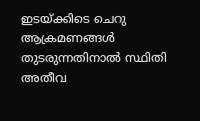ഇടയ്ക്കിടെ ചെറു ആക്രമണങ്ങൾ തുടരുന്നതിനാൽ സ്ഥിതി അതീവ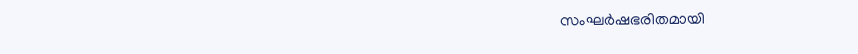സംഘർഷഭരിതമായി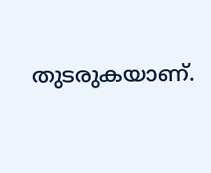തുടരുകയാണ്.